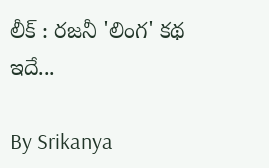లీక్ : రజనీ 'లింగ' కథ ఇదే...

By Srikanya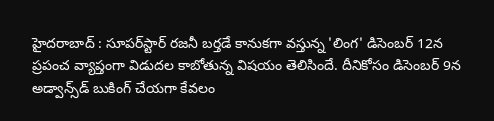హైదరాబాద్ : సూపర్‌స్టార్‌ రజనీ బర్తడే కానుకగా వస్తున్న 'లింగ' డిసెంబర్‌ 12న ప్రపంచ వ్యాప్తంగా విడుదల కాబోతున్న విషయం తెలిసిందే. దీనికోసం డిసెంబర్‌ 9న అడ్వాన్స్‌డ్‌ బుకింగ్‌ చేయగా కేవలం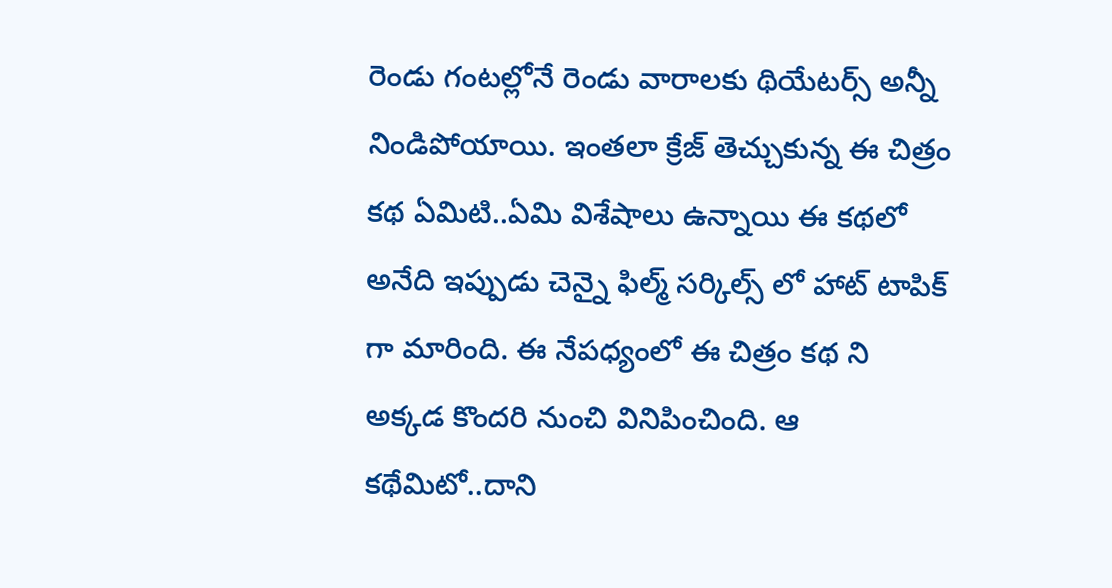రెండు గంటల్లోనే రెండు వారాలకు థియేటర్స్‌ అన్నీ నిండిపోయాయి. ఇంతలా క్రేజ్ తెచ్చుకున్న ఈ చిత్రం కథ ఏమిటి..ఏమి విశేషాలు ఉన్నాయి ఈ కథలో అనేది ఇప్పుడు చెన్నై ఫిల్మ్ సర్కిల్స్ లో హాట్ టాపిక్ గా మారింది. ఈ నేపధ్యంలో ఈ చిత్రం కథ ని అక్కడ కొందరి నుంచి వినిపించింది. ఆ కథేమిటో..దాని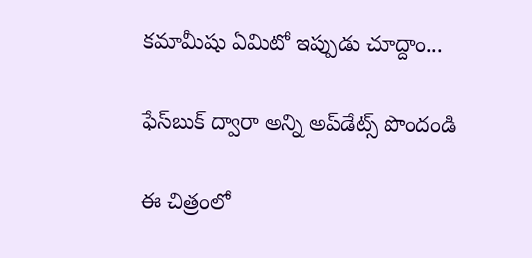కమామీషు ఏమిటో ఇప్పుడు చూద్దాం...

ఫేస్‌బుక్ ద్వారా అన్ని అప్‌డేట్స్ పొందండి

ఈ చిత్రంలో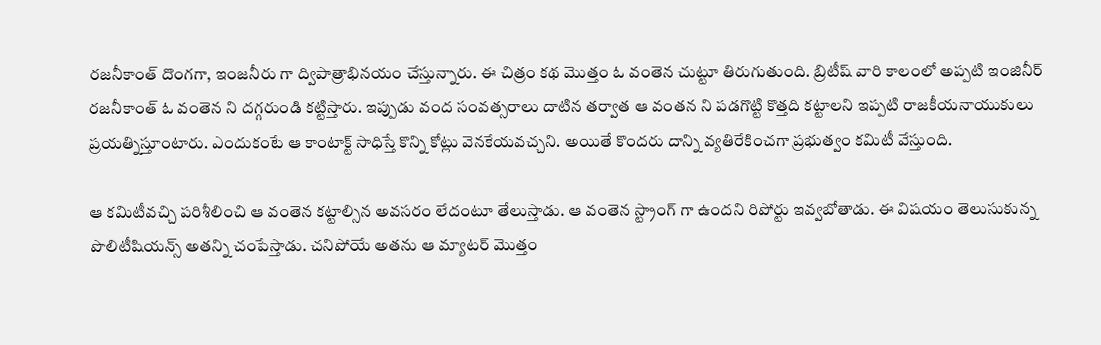రజనీకాంత్ దొంగగా, ఇంజనీరు గా ద్విపాత్రాభినయం చేస్తున్నారు. ఈ చిత్రం కథ మొత్తం ఓ వంతెన చుట్టూ తిరుగుతుంది. బ్రిటీష్ వారి కాలంలో అప్పటి ఇంజినీర్ రజనీకాంత్ ఓ వంతెన ని దగ్గరుండి కట్టిస్తారు. ఇప్పుడు వంద సంవత్సరాలు దాటిన తర్వాత ఆ వంతన ని పడగొట్టి కొత్తది కట్టాలని ఇప్పటి రాజకీయనాయుకులు ప్రయత్నిస్తూంటారు. ఎందుకంటే ఆ కాంటాక్ట్ సాధిస్తే కొన్ని కోట్లు వెనకేయవచ్చని. అయితే కొందరు దాన్ని వ్యతిరేకించగా ప్రభుత్వం కమిటీ వేస్తుంది.

ఆ కమిటీవచ్చి పరిశీలించి ఆ వంతెన కట్టాల్సిన అవసరం లేదంటూ తేలుస్తాడు. ఆ వంతెన స్ట్రాంగ్ గా ఉందని రిపోర్టు ఇవ్వబోతాడు. ఈ విషయం తెలుసుకున్న పొలిటీషియన్స్ అతన్ని చంపేస్తాడు. చనిపోయే అతను ఆ మ్యాటర్ మొత్తం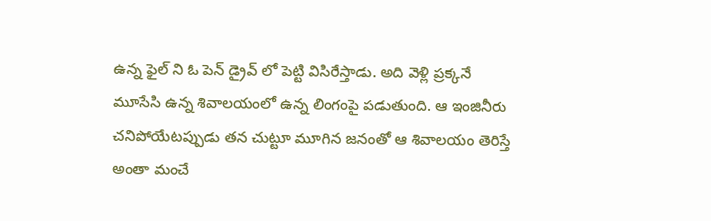ఉన్న ఫైల్ ని ఓ పెన్ డ్రైవ్ లో పెట్టి విసిరేస్తాడు. అది వెళ్లి ప్రక్కనే మూసేసి ఉన్న శివాలయంలో ఉన్న లింగంపై పడుతుంది. ఆ ఇంజినీరు చనిపోయేటప్పుడు తన చుట్టూ మూగిన జనంతో ఆ శివాలయం తెరిస్తే అంతా మంచే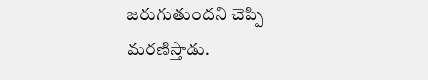జరుగుతుందని చెప్పి మరణిస్తాడు.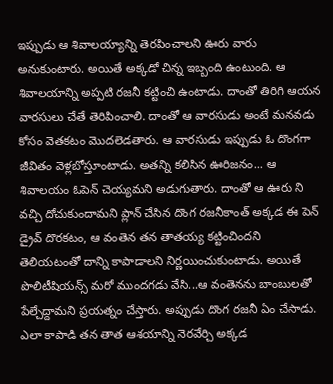ఇప్పుడు ఆ శివాలయ్యాన్ని తెరపించాలని ఊరు వారు అనుకుంటారు. అయితే అక్కడో చిన్న ఇబ్బంది ఉంటుంది. ఆ శివాలయాన్ని అప్పటి రజనీ కట్టించి ఉంటాడు. దాంతో తిరిగి ఆయన వారసులు చేతే తెరిపించాలి. దాంతో ఆ వారసుడు అంటే మనవడు కోసం వెతకటం మొదలెడతారు. ఆ వారసుడు ఇప్పుడు ఓ దొంగగా జీవితం వెళ్లబోస్తూంటాడు. అతన్ని కలిసిన ఊరిజనం... ఆ శివాలయం ఓపెన్ చెయ్యమని అడుగుతారు. దాంతో ఆ ఊరు ని వచ్చి దోచుకుందామని ప్లాన్ చేసిన దొంగ రజనీకాంత్ అక్కడ ఈ పెన్ డ్రైవ్ దొరకటం, ఆ వంతెన తన తాతయ్య కట్టించిందని తెలియటంతో దాన్ని కాపాడాలని నిర్ణయించుకుంటాడు. అయితే పొలిటీషియన్స్ మరో ముందగడు వేసి...ఆ వంతెనను బాంబులతో పేల్చేద్దామని ప్రయత్నం చేస్తారు. అప్పుడు దొంగ రజనీ ఏం చేసాడు. ఎలా కాపాడి తన తాత ఆశయాన్ని నెరవేర్చి అక్కడ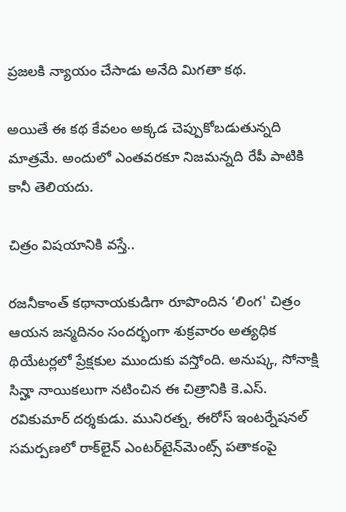ప్రజలకి న్యాయం చేసాడు అనేది మిగతా కథ.

అయితే ఈ కథ కేవలం అక్కడ చెప్పుకోబడుతున్నది మాత్రమే. అందులో ఎంతవరకూ నిజమన్నది రేపీ పాటికి కానీ తెలియదు.

చిత్రం విషయానికి వస్తే..

రజనీకాంత్‌ కథానాయకుడిగా రూపొందిన ‘లింగ' చిత్రం ఆయన జన్మదినం సందర్భంగా శుక్రవారం అత్యధిక థియేటర్లలో ప్రేక్షకుల ముందుకు వస్తోంది. అనుష్క, సోనాక్షి సిన్హా నాయికలుగా నటించిన ఈ చిత్రానికి కె.ఎస్‌. రవికుమార్‌ దర్శకుడు. మునిరత్న, ఈరోస్‌ ఇంటర్నేషనల్‌ సమర్పణలో రాక్‌లైన్‌ ఎంటర్‌టైన్‌మెంట్స్‌ పతాకంపై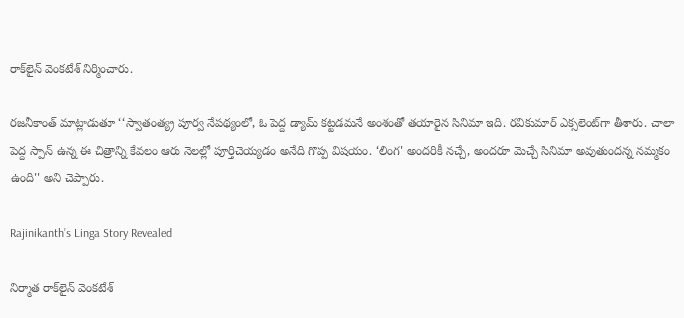రాక్‌లైన్‌ వెంకటేశ్‌ నిర్మించారు.

రజనీకాంత్‌ మాట్లాడుతూ ‘‘స్వాతంత్య్ర పూర్వ నేపథ్యంలో, ఓ పెద్ద డ్యామ్‌ కట్టడమనే అంశంతో తయారైన సినిమా ఇది. రవికుమార్‌ ఎక్సలెంట్‌గా తీశారు. చాలా పెద్ద స్పాన్‌ ఉన్న ఈ చిత్రాన్ని కేవలం ఆరు నెలల్లో పూర్తిచెయ్యడం అనేది గొప్ప విషయం. ‘లింగ' అందరికీ నచ్చే, అందరూ మెచ్చే సినిమా అవుతుందన్న నమ్మకం ఉంది'' అని చెప్పారు.

Rajinikanth’s Linga Story Revealed

నిర్మాత రాక్‌లైన్‌ వెంకటేశ్‌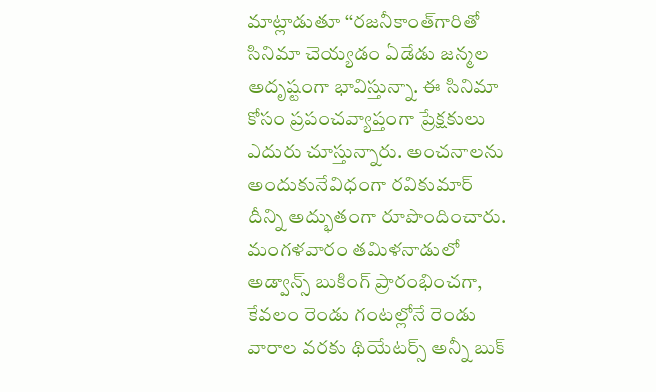మాట్లాడుతూ ‘‘రజనీకాంత్‌గారితో సినిమా చెయ్యడం ఏడేడు జన్మల అదృష్టంగా భావిస్తున్నా. ఈ సినిమా కోసం ప్రపంచవ్యాప్తంగా ప్రేక్షకులు ఎదురు చూస్తున్నారు. అంచనాలను అందుకునేవిధంగా రవికుమార్‌ దీన్ని అద్భుతంగా రూపొందించారు. మంగళవారం తమిళనాడులో అడ్వాన్స్‌ బుకింగ్‌ ప్రారంభించగా, కేవలం రెండు గంటల్లోనే రెండు వారాల వరకు థియేటర్స్‌ అన్నీ బుక్‌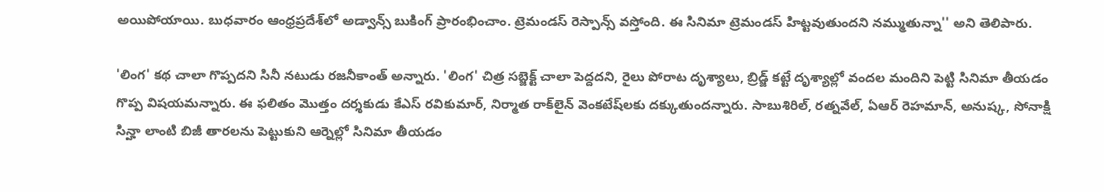అయిపోయాయి. బుధవారం ఆంధ్రప్రదేశ్‌లో అడ్వాన్స్‌ బుకింగ్‌ ప్రారంభించాం. ట్రెమండస్‌ రెస్పాన్స్‌ వస్తోంది. ఈ సినిమా ట్రెమండస్‌ హిట్టవుతుందని నమ్ముతున్నా'' అని తెలిపారు.

'లింగ' కథ చాలా గొప్పదని సినీ నటుడు రజనీకాంత్‌ అన్నారు. 'లింగ' చిత్ర సబ్జెక్ట్‌ చాలా పెద్దదని, రైలు పోరాట దృశ్యాలు, బ్రిడ్జ్‌ కట్టే దృశ్యాల్లో వందల మందిని పెట్టి సినిమా తీయడం గొప్ప విషయమన్నారు. ఈ ఫలితం మొత్తం దర్శకుడు కేఎస్‌ రవికుమార్‌, నిర్మాత రాక్‌లైన్‌ వెంకటేష్‌లకు దక్కుతుందన్నారు. సాబుశిరిల్‌, రత్నవేల్‌, ఏఆర్‌ రెహమాన్‌, అనుష్క, సోనాక్షి సిన్హా లాంటి బిజీ తారలను పెట్టుకుని ఆర్నెల్లో సినిమా తీయడం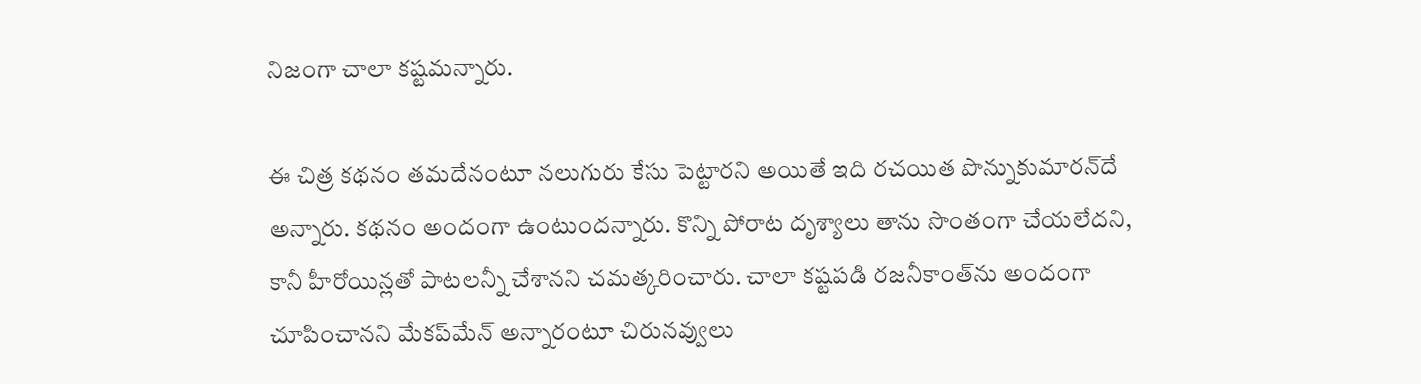నిజంగా చాలా కష్టమన్నారు.

ఈ చిత్ర కథనం తమదేనంటూ నలుగురు కేసు పెట్టారని అయితే ఇది రచయిత పొన్నుకుమారన్‌దే అన్నారు. కథనం అందంగా ఉంటుందన్నారు. కొన్ని పోరాట దృశ్యాలు తాను సొంతంగా చేయలేదని, కానీ హీరోయిన్లతో పాటలన్నీ చేశానని చమత్కరించారు. చాలా కష్టపడి రజనీకాంత్‌ను అందంగా చూపించానని మేకప్‌మేన్‌ అన్నారంటూ చిరునవ్వులు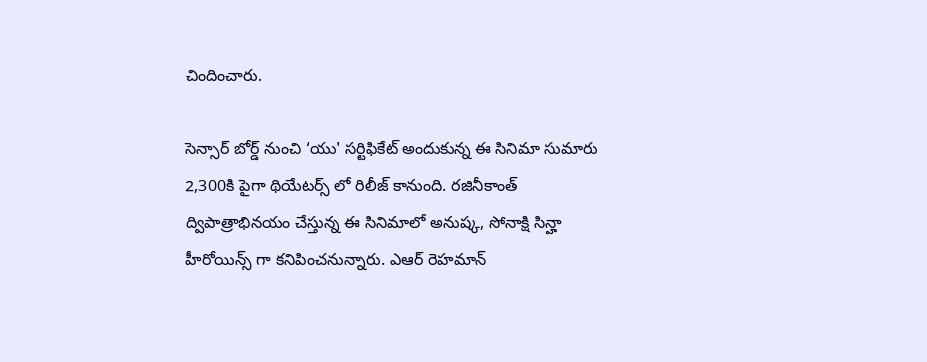చిందించారు.

సెన్సార్ బోర్డ్ నుంచి ‘యు' సర్టిఫికేట్ అందుకున్న ఈ సినిమా సుమారు 2,300కి పైగా థియేటర్స్ లో రిలీజ్ కానుంది. రజినీకాంత్ ద్విపాత్రాభినయం చేస్తున్న ఈ సినిమాలో అనుష్క, సోనాక్షి సిన్హా హీరోయిన్స్ గా కనిపించనున్నారు. ఎఆర్ రెహమాన్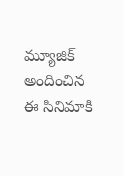మ్యూజిక్ అందించిన ఈ సినిమాకి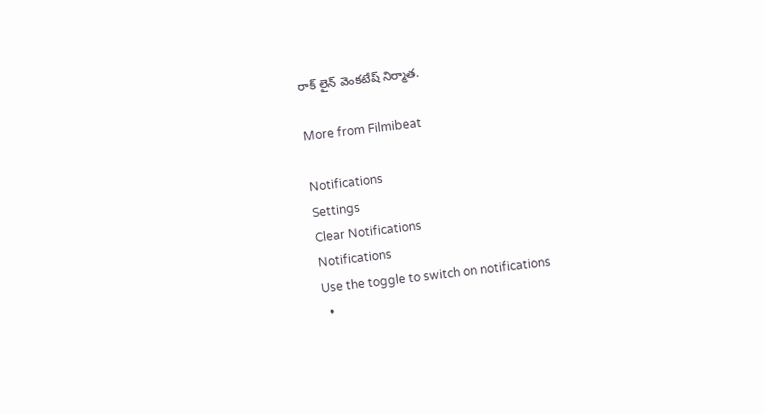రాక్ లైన్ వెంకటేష్ నిర్మాత.

More from Filmibeat

Notifications
Settings
Clear Notifications
Notifications
Use the toggle to switch on notifications
  •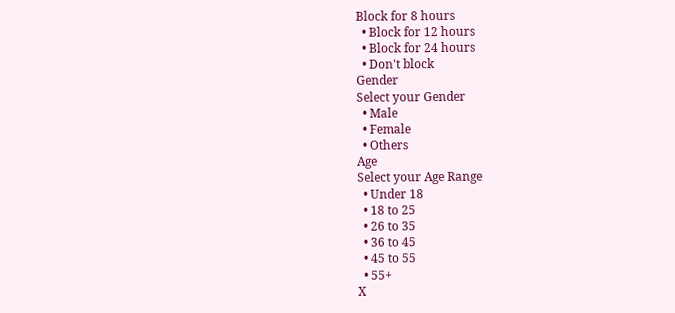Block for 8 hours
  • Block for 12 hours
  • Block for 24 hours
  • Don't block
Gender
Select your Gender
  • Male
  • Female
  • Others
Age
Select your Age Range
  • Under 18
  • 18 to 25
  • 26 to 35
  • 36 to 45
  • 45 to 55
  • 55+
X